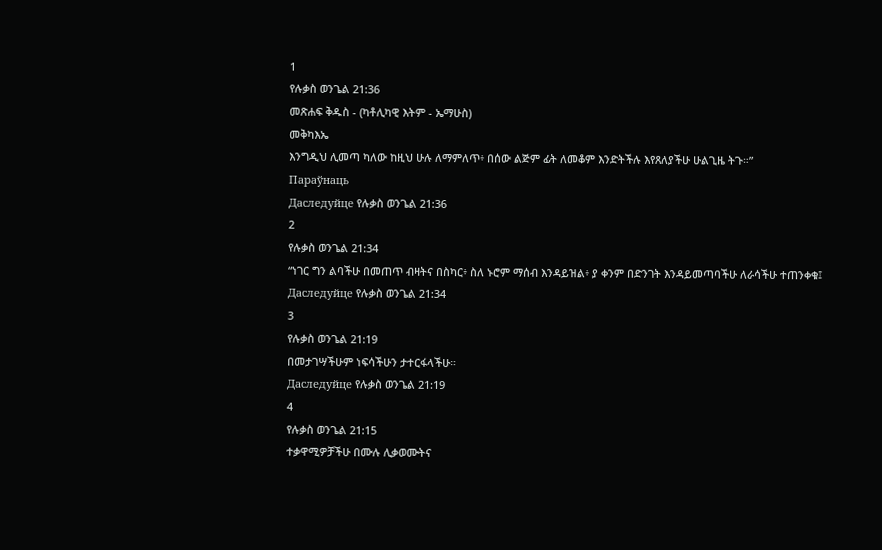1
የሉቃስ ወንጌል 21:36
መጽሐፍ ቅዱስ - (ካቶሊካዊ እትም - ኤማሁስ)
መቅካእኤ
እንግዲህ ሊመጣ ካለው ከዚህ ሁሉ ለማምለጥ፥ በሰው ልጅም ፊት ለመቆም እንድትችሉ እየጸለያችሁ ሁልጊዜ ትጉ።”
Параўнаць
Даследуйце የሉቃስ ወንጌል 21:36
2
የሉቃስ ወንጌል 21:34
“ነገር ግን ልባችሁ በመጠጥ ብዛትና በስካር፥ ስለ ኑሮም ማሰብ እንዳይዝል፥ ያ ቀንም በድንገት እንዳይመጣባችሁ ለራሳችሁ ተጠንቀቁ፤
Даследуйце የሉቃስ ወንጌል 21:34
3
የሉቃስ ወንጌል 21:19
በመታገሣችሁም ነፍሳችሁን ታተርፋላችሁ።
Даследуйце የሉቃስ ወንጌል 21:19
4
የሉቃስ ወንጌል 21:15
ተቃዋሚዎቻችሁ በሙሉ ሊቃወሙትና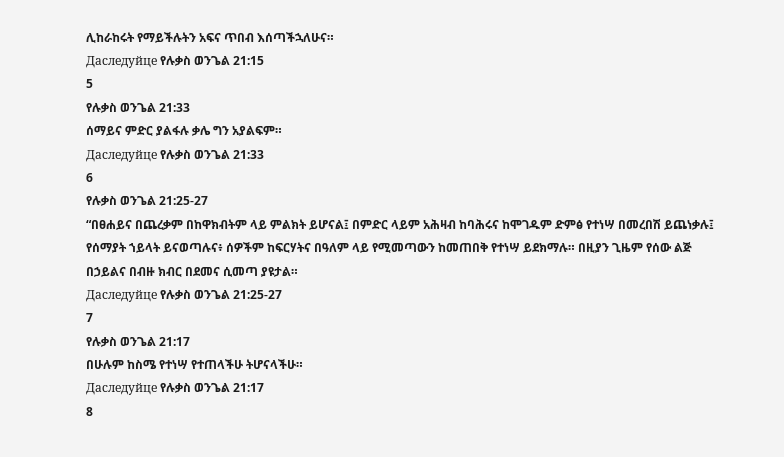ሊከራከሩት የማይችሉትን አፍና ጥበብ እሰጣችኋለሁና።
Даследуйце የሉቃስ ወንጌል 21:15
5
የሉቃስ ወንጌል 21:33
ሰማይና ምድር ያልፋሉ ቃሌ ግን አያልፍም።
Даследуйце የሉቃስ ወንጌል 21:33
6
የሉቃስ ወንጌል 21:25-27
“በፀሐይና በጨረቃም በከዋክብትም ላይ ምልክት ይሆናል፤ በምድር ላይም አሕዛብ ከባሕሩና ከሞገዱም ድምፅ የተነሣ በመረበሽ ይጨነቃሉ፤ የሰማያት ኀይላት ይናወጣሉና፥ ሰዎችም ከፍርሃትና በዓለም ላይ የሚመጣውን ከመጠበቅ የተነሣ ይደክማሉ። በዚያን ጊዜም የሰው ልጅ በኃይልና በብዙ ክብር በደመና ሲመጣ ያዩታል።
Даследуйце የሉቃስ ወንጌል 21:25-27
7
የሉቃስ ወንጌል 21:17
በሁሉም ከስሜ የተነሣ የተጠላችሁ ትሆናላችሁ።
Даследуйце የሉቃስ ወንጌል 21:17
8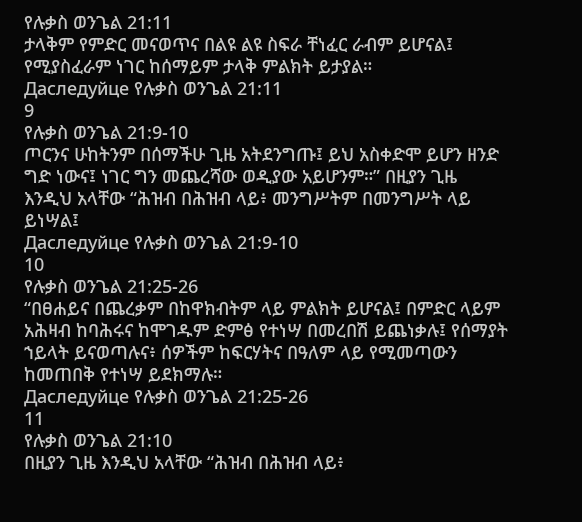የሉቃስ ወንጌል 21:11
ታላቅም የምድር መናወጥና በልዩ ልዩ ስፍራ ቸነፈር ራብም ይሆናል፤ የሚያስፈራም ነገር ከሰማይም ታላቅ ምልክት ይታያል።
Даследуйце የሉቃስ ወንጌል 21:11
9
የሉቃስ ወንጌል 21:9-10
ጦርንና ሁከትንም በሰማችሁ ጊዜ አትደንግጡ፤ ይህ አስቀድሞ ይሆን ዘንድ ግድ ነውና፤ ነገር ግን መጨረሻው ወዲያው አይሆንም።” በዚያን ጊዜ እንዲህ አላቸው “ሕዝብ በሕዝብ ላይ፥ መንግሥትም በመንግሥት ላይ ይነሣል፤
Даследуйце የሉቃስ ወንጌል 21:9-10
10
የሉቃስ ወንጌል 21:25-26
“በፀሐይና በጨረቃም በከዋክብትም ላይ ምልክት ይሆናል፤ በምድር ላይም አሕዛብ ከባሕሩና ከሞገዱም ድምፅ የተነሣ በመረበሽ ይጨነቃሉ፤ የሰማያት ኀይላት ይናወጣሉና፥ ሰዎችም ከፍርሃትና በዓለም ላይ የሚመጣውን ከመጠበቅ የተነሣ ይደክማሉ።
Даследуйце የሉቃስ ወንጌል 21:25-26
11
የሉቃስ ወንጌል 21:10
በዚያን ጊዜ እንዲህ አላቸው “ሕዝብ በሕዝብ ላይ፥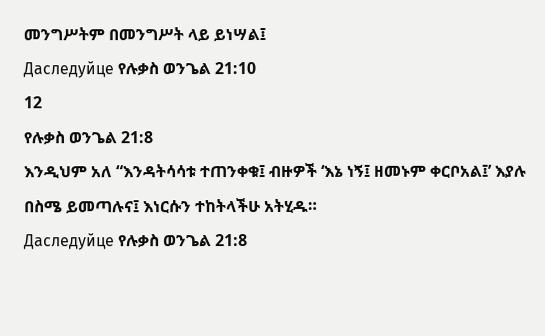መንግሥትም በመንግሥት ላይ ይነሣል፤
Даследуйце የሉቃስ ወንጌል 21:10
12
የሉቃስ ወንጌል 21:8
እንዲህም አለ “እንዳትሳሳቱ ተጠንቀቁ፤ ብዙዎች ‘እኔ ነኝ፤ ዘመኑም ቀርቦአል፤’ እያሉ በስሜ ይመጣሉና፤ እነርሱን ተከትላችሁ አትሂዱ።
Даследуйце የሉቃስ ወንጌል 21:8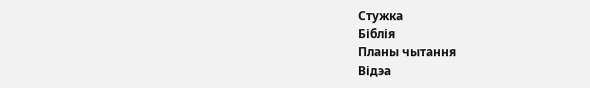Стужка
Біблія
Планы чытання
Відэа